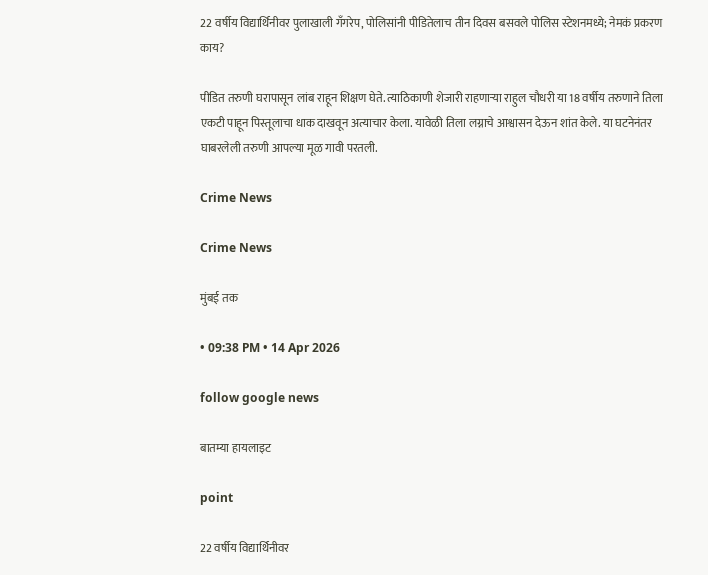22 वर्षीय विद्यार्थिनीवर पुलाखाली गँगरेप, पोलिसांनी पीडितेलाच तीन दिवस बसवले पोलिस स्टेशनमध्ये; नेमकं प्रकरण काय?

पीडित तरुणी घरापासून लांब राहून शिक्षण घेते. त्याठिकाणी शेजारी राहणाऱ्या राहुल चौधरी या 18 वर्षीय तरुणाने तिला एकटी पाहून पिस्तूलाचा धाक दाखवून अत्याचार केला. यावेळी तिला लग्नाचे आश्वासन देऊन शांत केले. या घटनेनंतर घाबरलेली तरुणी आपल्या मूळ गावी परतली.

Crime News

Crime News

मुंबई तक

• 09:38 PM • 14 Apr 2026

follow google news

बातम्या हायलाइट

point

22 वर्षीय विद्यार्थिनीवर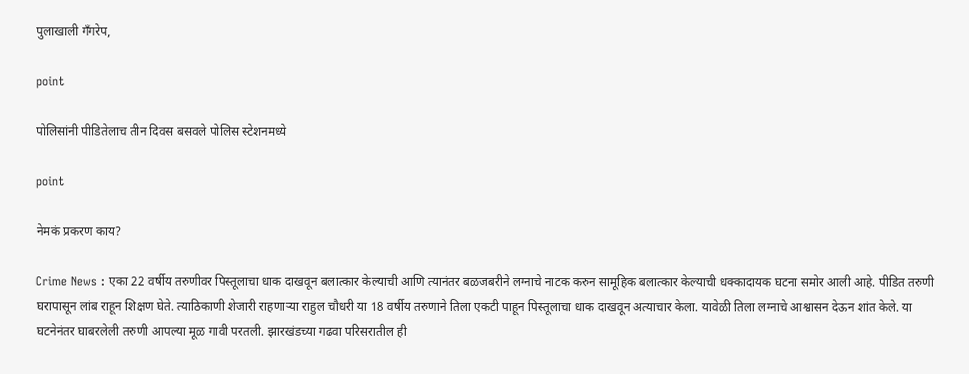पुलाखाली गँगरेप,

point

पोलिसांनी पीडितेलाच तीन दिवस बसवले पोलिस स्टेशनमध्ये

point

नेमकं प्रकरण काय?

Crime News : एका 22 वर्षीय तरुणीवर पिस्तूलाचा धाक दाखवून बलात्कार केल्याची आणि त्यानंतर बळजबरीने लग्नाचे नाटक करुन सामूहिक बलात्कार केल्याची धक्कादायक घटना समोर आली आहे. पीडित तरुणी घरापासून लांब राहून शिक्षण घेते. त्याठिकाणी शेजारी राहणाऱ्या राहुल चौधरी या 18 वर्षीय तरुणाने तिला एकटी पाहून पिस्तूलाचा धाक दाखवून अत्याचार केला. यावेळी तिला लग्नाचे आश्वासन देऊन शांत केले. या घटनेनंतर घाबरलेली तरुणी आपल्या मूळ गावी परतली. झारखंडच्या गढवा परिसरातील ही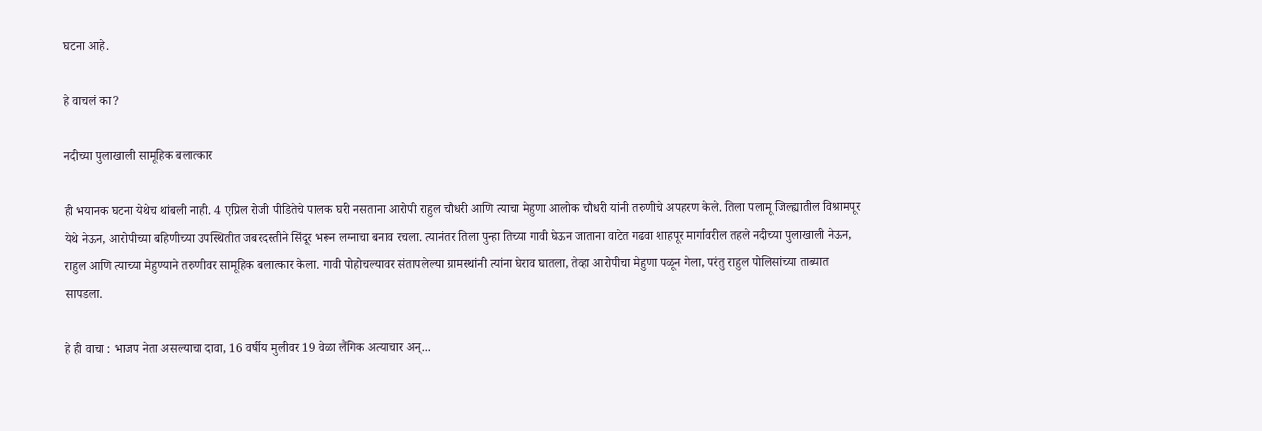घटना आहे.

हे वाचलं का?

नदीच्या पुलाखाली सामूहिक बलात्कार

ही भयानक घटना येथेच थांबली नाही. 4 एप्रिल रोजी पीडितेचे पालक घरी नसताना आरोपी राहुल चौधरी आणि त्याचा मेहुणा आलोक चौधरी यांनी तरुणीचे अपहरण केले. तिला पलामू जिल्ह्यातील विश्रामपूर येथे नेऊन, आरोपीच्या बहिणीच्या उपस्थितीत जबरदस्तीने सिंदूर भरून लग्नाचा बनाव रचला. त्यानंतर तिला पुन्हा तिच्या गावी घेऊन जाताना वाटेत गढवा शाहपूर मार्गावरील तहले नदीच्या पुलाखाली नेऊन, राहुल आणि त्याच्या मेहुण्याने तरुणीवर सामूहिक बलात्कार केला. गावी पोहोचल्यावर संतापलेल्या ग्रामस्थांनी त्यांना घेराव घातला, तेव्हा आरोपीचा मेहुणा पळून गेला, परंतु राहुल पोलिसांच्या ताब्यात सापडला.

हे ही वाचा : भाजप नेता असल्याचा दावा, 16 वर्षीय मुलीवर 19 वेळा लैंगिक अत्याचार अन्...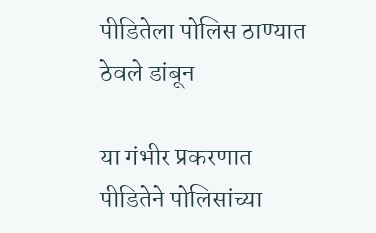पीडितेला पोलिस ठाण्यात ठेवले डांबून

या गंभीर प्रकरणात पीडितेने पोलिसांच्या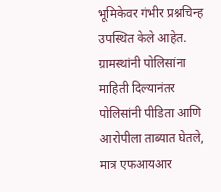भूमिकेवर गंभीर प्रश्नचिन्ह उपस्थित केले आहेत. ग्रामस्थांनी पोलिसांना माहिती दिल्यानंतर पोलिसांनी पीडिता आणि आरोपीला ताब्यात घेतले, मात्र एफआयआर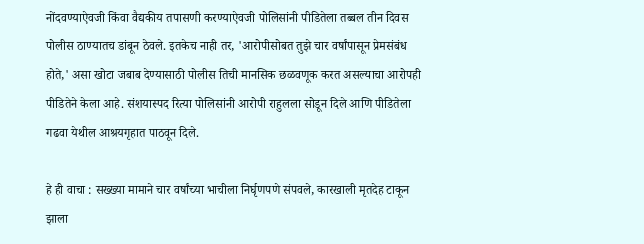नोंदवण्याऐवजी किंवा वैद्यकीय तपासणी करण्याऐवजी पोलिसांनी पीडितेला तब्बल तीन दिवस पोलीस ठाण्यातच डांबून ठेवले. इतकेच नाही तर, 'आरोपीसोबत तुझे चार वर्षांपासून प्रेमसंबंध होते,' असा खोटा जबाब देण्यासाठी पोलीस तिची मानसिक छळवणूक करत असल्याचा आरोपही पीडितेने केला आहे. संशयास्पद रित्या पोलिसांनी आरोपी राहुलला सोडून दिले आणि पीडितेला गढवा येथील आश्रयगृहात पाठवून दिले.

हे ही वाचा : सख्ख्या मामाने चार वर्षांच्या भाचीला निर्घृणपणे संपवले, कारखाली मृतदेह टाकून झाला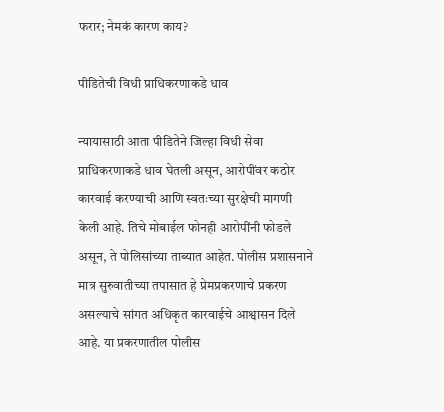फरार; नेमकं कारण काय?

पीडितेची विधी प्राधिकरणाकडे धाव

न्यायासाठी आता पीडितेने जिल्हा विधी सेवा प्राधिकरणाकडे धाव घेतली असून, आरोपींवर कठोर कारवाई करण्याची आणि स्वतःच्या सुरक्षेची मागणी केली आहे. तिचे मोबाईल फोनही आरोपींनी फोडले असून, ते पोलिसांच्या ताब्यात आहेत. पोलीस प्रशासनाने मात्र सुरुवातीच्या तपासात हे प्रेमप्रकरणाचे प्रकरण असल्याचे सांगत अधिकृत कारवाईचे आश्वासन दिले आहे. या प्रकरणातील पोलीस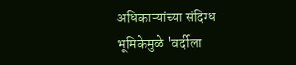अधिकाऱ्यांच्या संदिग्ध भूमिकेमुळे 'वर्दीला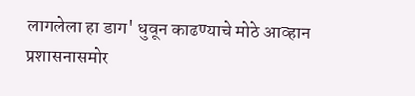लागलेला हा डाग' धुवून काढण्याचे मोठे आव्हान प्रशासनासमोर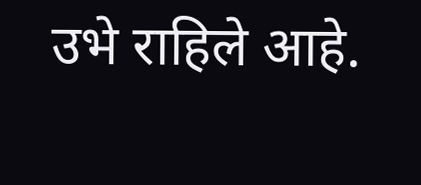उभे राहिले आहे.